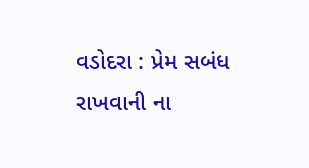વડોદરા : પ્રેમ સબંધ રાખવાની ના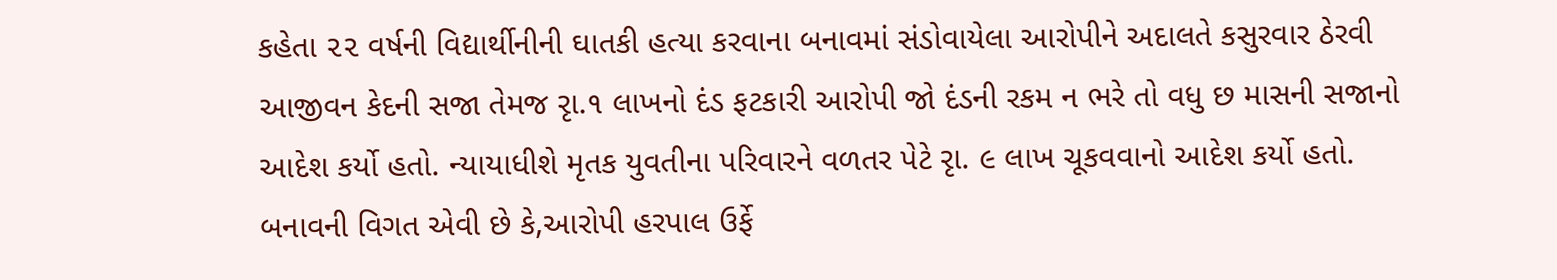કહેતા ૨૨ વર્ષની વિદ્યાર્થીનીની ઘાતકી હત્યા કરવાના બનાવમાં સંડોવાયેલા આરોપીને અદાલતે કસુરવાર ઠેરવી આજીવન કેદની સજા તેમજ રૃા.૧ લાખનો દંડ ફટકારી આરોપી જો દંડની રકમ ન ભરે તો વધુ છ માસની સજાનો આદેશ કર્યો હતો. ન્યાયાધીશે મૃતક યુવતીના પરિવારને વળતર પેટે રૃા. ૯ લાખ ચૂકવવાનો આદેશ કર્યો હતો.
બનાવની વિગત એવી છે કે,આરોપી હરપાલ ઉર્ફે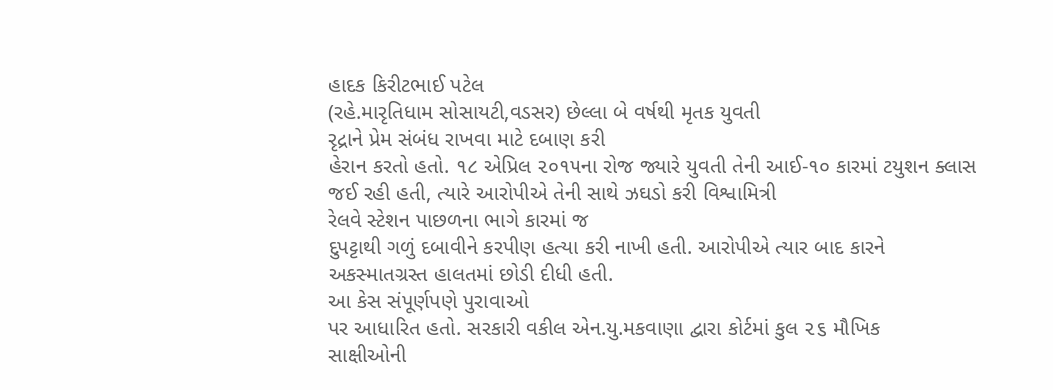હાદક કિરીટભાઈ પટેલ
(રહે.મારૃતિધામ સોસાયટી,વડસર) છેલ્લા બે વર્ષથી મૃતક યુવતી
રૃદ્રાને પ્રેમ સંબંધ રાખવા માટે દબાણ કરી
હેરાન કરતો હતો. ૧૮ એપ્રિલ ૨૦૧૫ના રોજ જ્યારે યુવતી તેની આઈ-૧૦ કારમાં ટયુશન ક્લાસ
જઈ રહી હતી, ત્યારે આરોપીએ તેની સાથે ઝઘડો કરી વિશ્વામિત્રી
રેલવે સ્ટેશન પાછળના ભાગે કારમાં જ
દુપટ્ટાથી ગળું દબાવીને કરપીણ હત્યા કરી નાખી હતી. આરોપીએ ત્યાર બાદ કારને
અકસ્માતગ્રસ્ત હાલતમાં છોડી દીધી હતી.
આ કેસ સંપૂર્ણપણે પુરાવાઓ
પર આધારિત હતો. સરકારી વકીલ એન.યુ.મકવાણા દ્વારા કોર્ટમાં કુલ ૨૬ મૌખિક
સાક્ષીઓની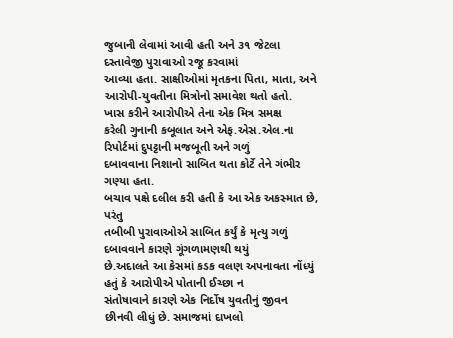જુબાની લેવામાં આવી હતી અને ૩૧ જેટલા દસ્તાવેજી પુરાવાઓ રજૂ કરવામાં
આવ્યા હતા. સાક્ષીઓમાં મૃતકના પિતા, માતા, અને
આરોપી-યુવતીના મિત્રોનો સમાવેશ થતો હતો.
ખાસ કરીને આરોપીએ તેના એક મિત્ર સમક્ષ
કરેલી ગુનાની કબૂલાત અને એફ.એસ.એલ.ના રિપોર્ટમાં દુપટ્ટાની મજબૂતી અને ગળું
દબાવવાના નિશાનો સાબિત થતા કોર્ટે તેને ગંભીર ગણ્યા હતા.
બચાવ પક્ષે દલીલ કરી હતી કે આ એક અકસ્માત છે, પરંતુ
તબીબી પુરાવાઓએ સાબિત કર્યું કે મૃત્યુ ગળું દબાવવાને કારણે ગૂંગળામણથી થયું
છે.અદાલતે આ કેસમાં કડક વલણ અપનાવતા નોંધ્યું હતું કે આરોપીએ પોતાની ઈચ્છા ન
સંતોષાવાને કારણે એક નિર્દોષ યુવતીનું જીવન છીનવી લીધું છે. સમાજમાં દાખલો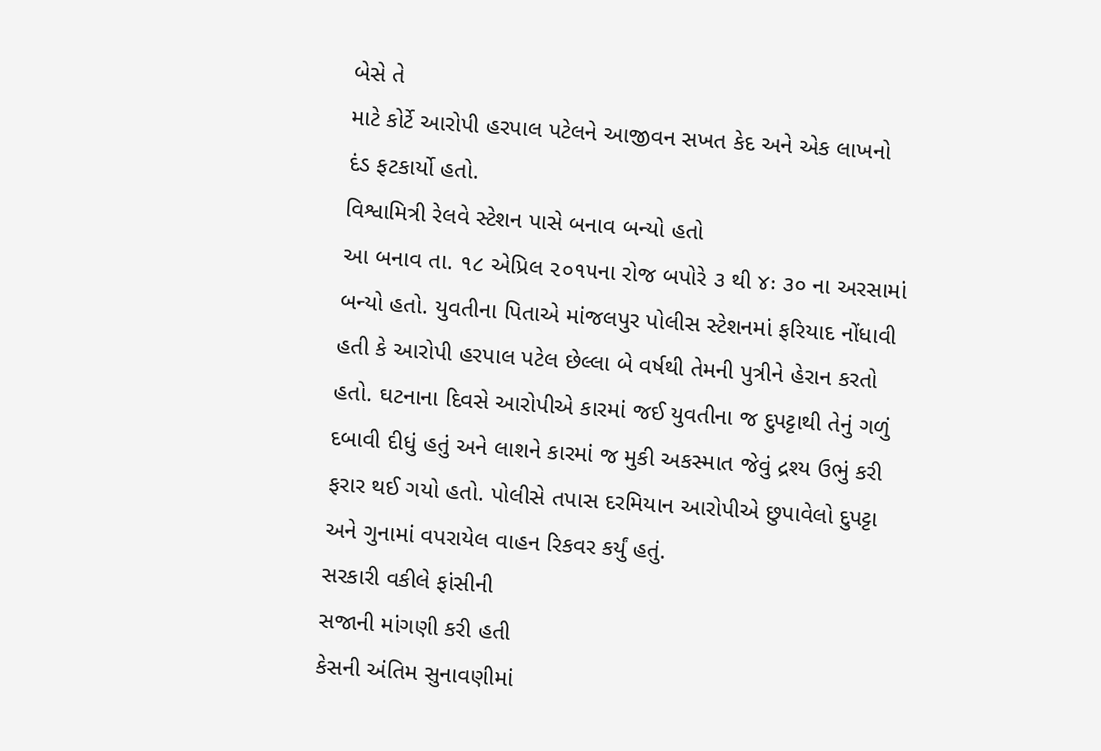બેસે તે
માટે કોર્ટે આરોપી હરપાલ પટેલને આજીવન સખત કેદ અને એક લાખનો દંડ ફટકાર્યો હતો.
વિશ્વામિત્રી રેલવે સ્ટેશન પાસે બનાવ બન્યો હતો
આ બનાવ તા. ૧૮ એપ્રિલ ૨૦૧૫ના રોજ બપોરે ૩ થી ૪ઃ ૩૦ ના અરસામાં બન્યો હતો. યુવતીના પિતાએ માંજલપુર પોલીસ સ્ટેશનમાં ફરિયાદ નોંધાવી હતી કે આરોપી હરપાલ પટેલ છેલ્લા બે વર્ષથી તેમની પુત્રીને હેરાન કરતો હતો. ઘટનાના દિવસે આરોપીએ કારમાં જઈ યુવતીના જ દુપટ્ટાથી તેનું ગળું દબાવી દીધું હતું અને લાશને કારમાં જ મુકી અકસ્માત જેવું દ્રશ્ય ઉભું કરી ફરાર થઈ ગયો હતો. પોલીસે તપાસ દરમિયાન આરોપીએ છુપાવેલો દુપટ્ટા અને ગુનામાં વપરાયેલ વાહન રિકવર કર્યું હતું.
સરકારી વકીલે ફાંસીની
સજાની માંગણી કરી હતી
કેસની અંતિમ સુનાવણીમાં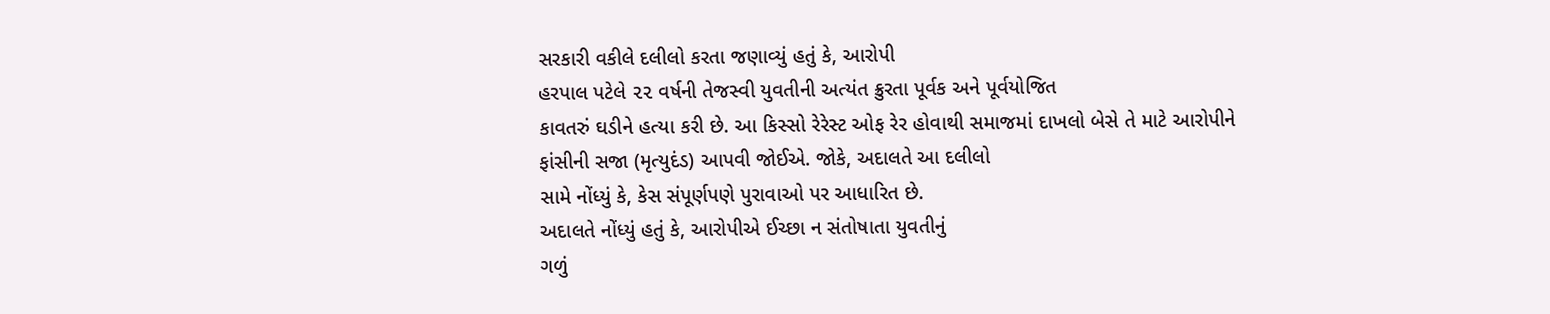સરકારી વકીલે દલીલો કરતા જણાવ્યું હતું કે, આરોપી
હરપાલ પટેલે ૨૨ વર્ષની તેજસ્વી યુવતીની અત્યંત ક્રુરતા પૂર્વક અને પૂર્વયોજિત
કાવતરું ઘડીને હત્યા કરી છે. આ કિસ્સો રેરેસ્ટ ઓફ રેર હોવાથી સમાજમાં દાખલો બેસે તે માટે આરોપીને
ફાંસીની સજા (મૃત્યુદંડ) આપવી જોઈએ. જોકે, અદાલતે આ દલીલો
સામે નોંધ્યું કે, કેસ સંપૂર્ણપણે પુરાવાઓ પર આધારિત છે.
અદાલતે નોંધ્યું હતું કે, આરોપીએ ઈચ્છા ન સંતોષાતા યુવતીનું
ગળું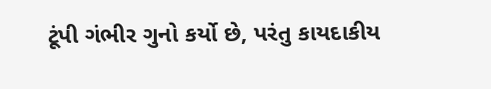ટૂંપી ગંભીર ગુનો કર્યો છે, પરંતુ કાયદાકીય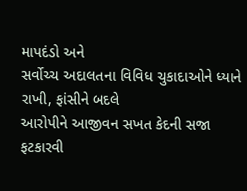માપદંડો અને
સર્વોચ્ચ અદાલતના વિવિધ ચુકાદાઓને ધ્યાને રાખી, ફાંસીને બદલે
આરોપીને આજીવન સખત કેદની સજા ફટકારવી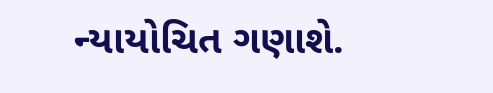ન્યાયોચિત ગણાશે.